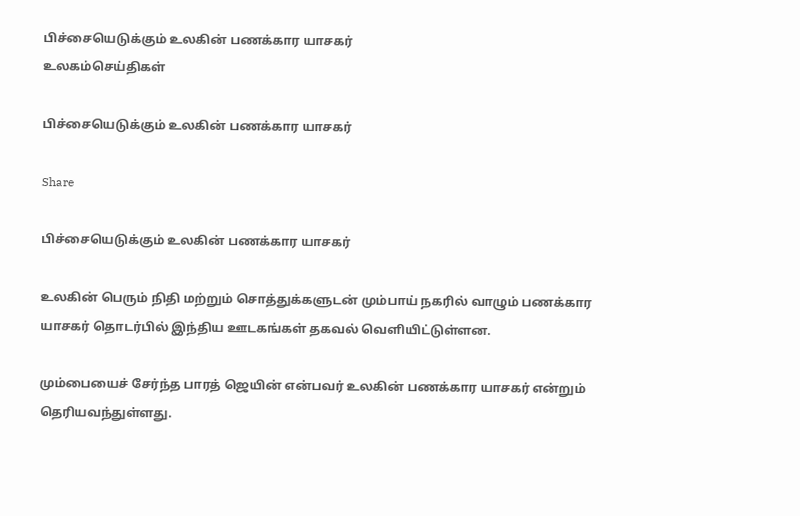பிச்சையெடுக்கும் உலகின் பணக்கார யாசகர்
உலகம்செய்திகள்

பிச்சையெடுக்கும் உலகின் பணக்கார யாசகர்

Share

பிச்சையெடுக்கும் உலகின் பணக்கார யாசகர்

உலகின் பெரும் நிதி மற்றும் சொத்துக்களுடன் மும்பாய் நகரில் வாழும் பணக்கார யாசகர் தொடர்பில் இந்திய ஊடகங்கள் தகவல் வெளியிட்டுள்ளன.

மும்பையைச் சேர்ந்த பாரத் ஜெயின் என்பவர் உலகின் பணக்கார யாசகர் என்றும் தெரியவந்துள்ளது.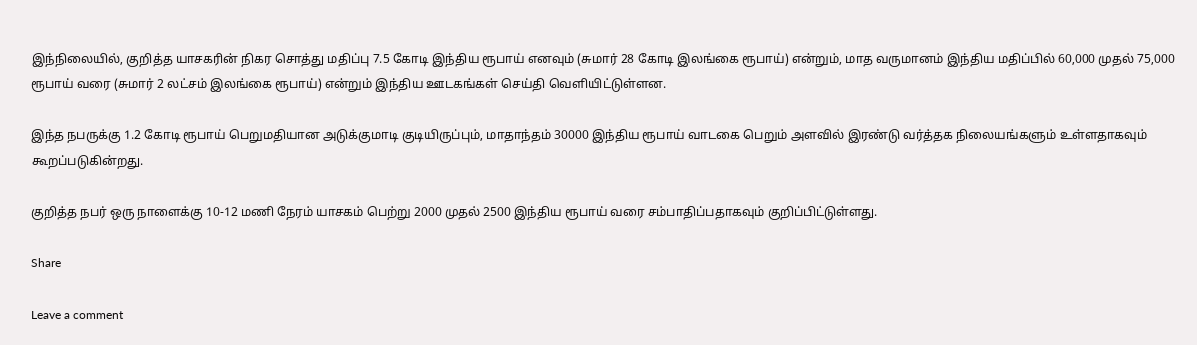இந்நிலையில், குறித்த யாசகரின் நிகர சொத்து மதிப்பு 7.5 கோடி இந்திய ரூபாய் எனவும் (சுமார் 28 கோடி இலங்கை ரூபாய்) என்றும், மாத வருமானம் இந்திய மதிப்பில் 60,000 முதல் 75,000 ரூபாய் வரை (சுமார் 2 லட்சம் இலங்கை ரூபாய்) என்றும் இந்திய ஊடகங்கள் செய்தி வெளியிட்டுள்ளன.

இந்த நபருக்கு 1.2 கோடி ரூபாய் பெறுமதியான அடுக்குமாடி குடியிருப்பும், மாதாந்தம் 30000 இந்திய ரூபாய் வாடகை பெறும் அளவில் இரண்டு வர்த்தக நிலையங்களும் உள்ளதாகவும் கூறப்படுகின்றது.

குறித்த நபர் ஒரு நாளைக்கு 10-12 மணி நேரம் யாசகம் பெற்று 2000 முதல் 2500 இந்திய ரூபாய் வரை சம்பாதிப்பதாகவும் குறிப்பிட்டுள்ளது.

Share

Leave a comment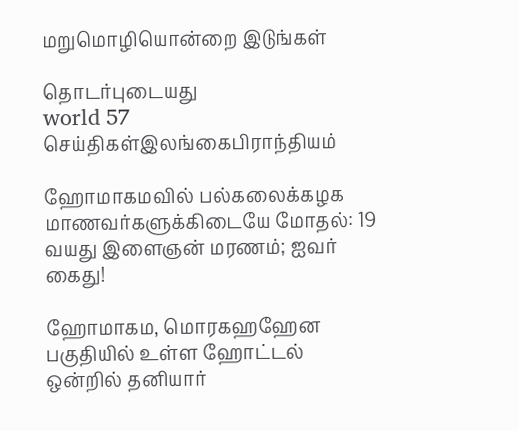மறுமொழியொன்றை இடுங்கள்

தொடர்புடையது
world 57
செய்திகள்இலங்கைபிராந்தியம்

ஹோமாகமவில் பல்கலைக்கழக மாணவர்களுக்கிடையே மோதல்: 19 வயது இளைஞன் மரணம்; ஐவர் கைது!

ஹோமாகம, மொரகஹஹேன பகுதியில் உள்ள ஹோட்டல் ஒன்றில் தனியார்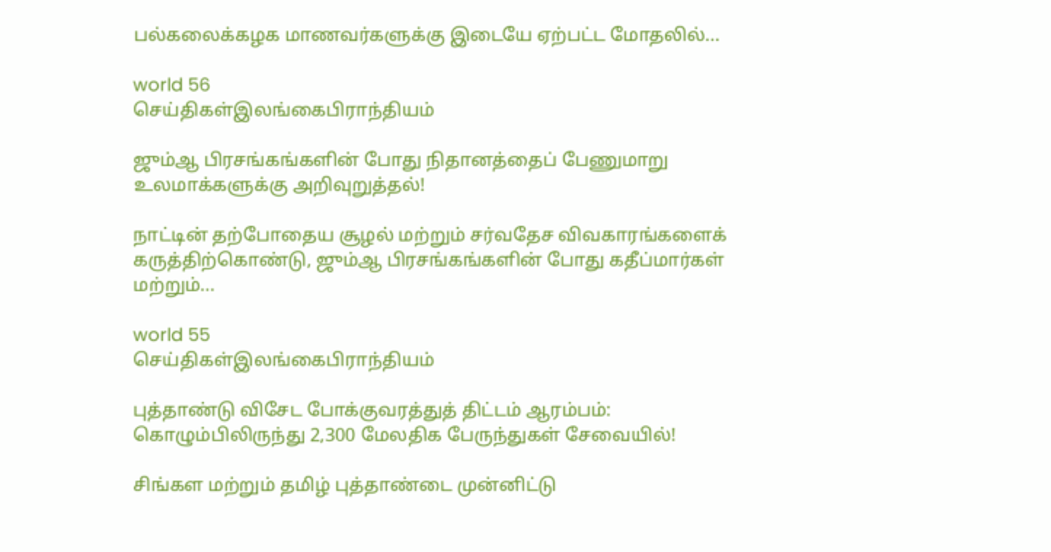பல்கலைக்கழக மாணவர்களுக்கு இடையே ஏற்பட்ட மோதலில்...

world 56
செய்திகள்இலங்கைபிராந்தியம்

ஜும்ஆ பிரசங்கங்களின் போது நிதானத்தைப் பேணுமாறு உலமாக்களுக்கு அறிவுறுத்தல்!

நாட்டின் தற்போதைய சூழல் மற்றும் சர்வதேச விவகாரங்களைக் கருத்திற்கொண்டு, ஜும்ஆ பிரசங்கங்களின் போது கதீப்மார்கள் மற்றும்...

world 55
செய்திகள்இலங்கைபிராந்தியம்

புத்தாண்டு விசேட போக்குவரத்துத் திட்டம் ஆரம்பம்: கொழும்பிலிருந்து 2,300 மேலதிக பேருந்துகள் சேவையில்!

சிங்கள மற்றும் தமிழ் புத்தாண்டை முன்னிட்டு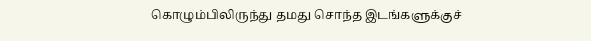கொழும்பிலிருந்து தமது சொந்த இடங்களுக்குச்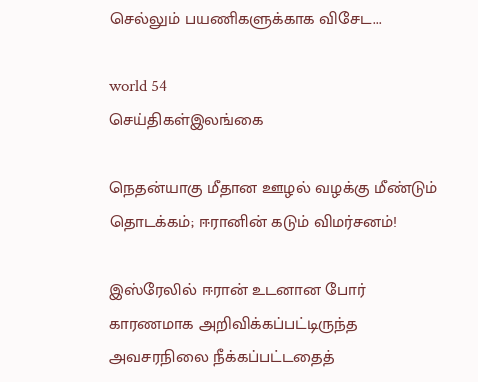செல்லும் பயணிகளுக்காக விசேட...

world 54
செய்திகள்இலங்கை

நெதன்யாகு மீதான ஊழல் வழக்கு மீண்டும் தொடக்கம்; ஈரானின் கடும் விமர்சனம்!

இஸ்ரேலில் ஈரான் உடனான போர் காரணமாக அறிவிக்கப்பட்டிருந்த அவசரநிலை நீக்கப்பட்டதைத்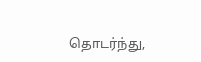தொடர்ந்து,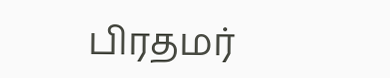பிரதமர்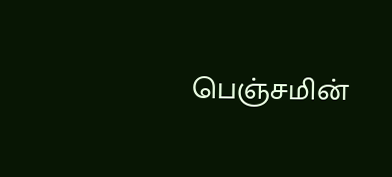பெஞ்சமின்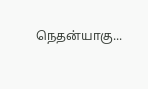நெதன்யாகு...